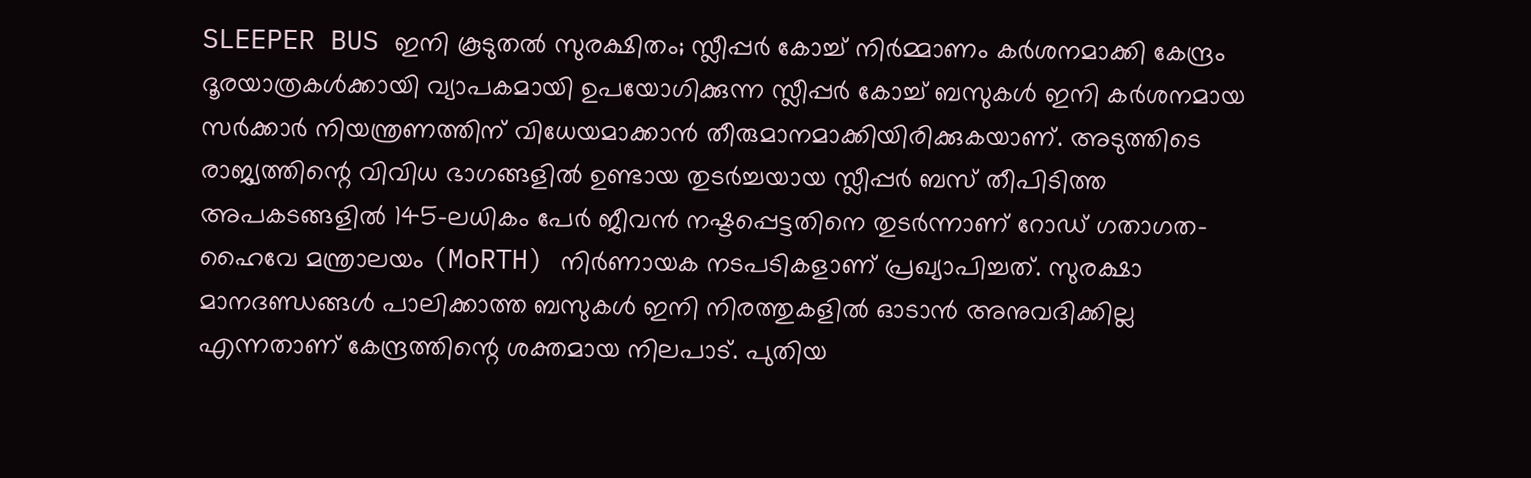SLEEPER BUS ഇനി കൂടുതൽ സുരക്ഷിതം; സ്ലീപ്പർ കോച്ച് നിർമ്മാണം കർശനമാക്കി കേന്ദ്രം
ദൂരയാത്രകൾക്കായി വ്യാപകമായി ഉപയോഗിക്കുന്ന സ്ലീപ്പർ കോച്ച് ബസുകൾ ഇനി കർശനമായ സർക്കാർ നിയന്ത്രണത്തിന് വിധേയമാക്കാൻ തീരുമാനമാക്കിയിരിക്കുകയാണ്. അടുത്തിടെ രാജ്യത്തിന്റെ വിവിധ ഭാഗങ്ങളിൽ ഉണ്ടായ തുടർച്ചയായ സ്ലീപ്പർ ബസ് തീപിടിത്ത അപകടങ്ങളിൽ 145-ലധികം പേർ ജീവൻ നഷ്ടപ്പെട്ടതിനെ തുടർന്നാണ് റോഡ് ഗതാഗത-ഹൈവേ മന്ത്രാലയം (MoRTH) നിർണായക നടപടികളാണ് പ്രഖ്യാപിച്ചത്. സുരക്ഷാ മാനദണ്ഡങ്ങൾ പാലിക്കാത്ത ബസുകൾ ഇനി നിരത്തുകളിൽ ഓടാൻ അനുവദിക്കില്ല എന്നതാണ് കേന്ദ്രത്തിന്റെ ശക്തമായ നിലപാട്. പുതിയ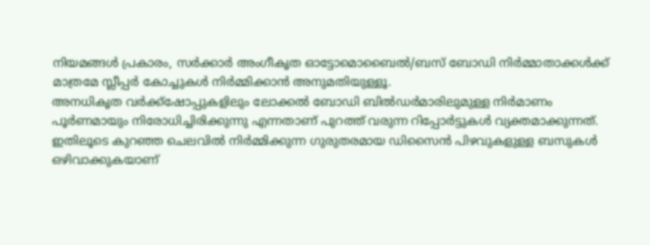നിയമങ്ങൾ പ്രകാരം, സർക്കാർ അംഗീകൃത ഓട്ടോമൊബൈൽ/ബസ് ബോഡി നിർമ്മാതാക്കൾക്ക് മാത്രമേ സ്ലീപ്പർ കോച്ചുകൾ നിർമ്മിക്കാൻ അനുമതിയുള്ളൂ.
അനധികൃത വർക്ക്ഷോപ്പുകളിലും ലോക്കൽ ബോഡി ബിൽഡർമാരിലുമുള്ള നിർമാണം പൂർണമായും നിരോധിച്ചിരിക്കുന്നു എന്നതാണ് പുറത്ത് വരുന്ന റിപ്പോർട്ടുകൾ വ്യക്തമാക്കുന്നത്. ഇതിലൂടെ കുറഞ്ഞ ചെലവിൽ നിർമ്മിക്കുന്ന ഗുരുതരമായ ഡിസൈൻ പിഴവുകളുള്ള ബസുകൾ ഒഴിവാക്കുകയാണ്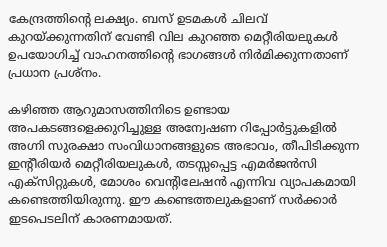കേന്ദ്രത്തിൻ്റെ ലക്ഷ്യം. ബസ് ഉടമകൾ ചിലവ് കുറയ്ക്കുന്നതിന് വേണ്ടി വില കുറഞ്ഞ മെറ്റീരിയലുകൾ ഉപയോഗിച്ച് വാഹനത്തിൻ്റെ ഭാഗങ്ങൾ നിർമിക്കുന്നതാണ് പ്രധാന പ്രശ്നം.

കഴിഞ്ഞ ആറുമാസത്തിനിടെ ഉണ്ടായ അപകടങ്ങളെക്കുറിച്ചുള്ള അന്വേഷണ റിപ്പോർട്ടുകളിൽ അഗ്നി സുരക്ഷാ സംവിധാനങ്ങളുടെ അഭാവം, തീപിടിക്കുന്ന ഇന്റീരിയർ മെറ്റീരിയലുകൾ, തടസ്സപ്പെട്ട എമർജൻസി എക്സിറ്റുകൾ, മോശം വെന്റിലേഷൻ എന്നിവ വ്യാപകമായി കണ്ടെത്തിയിരുന്നു. ഈ കണ്ടെത്തലുകളാണ് സർക്കാർ ഇടപെടലിന് കാരണമായത്.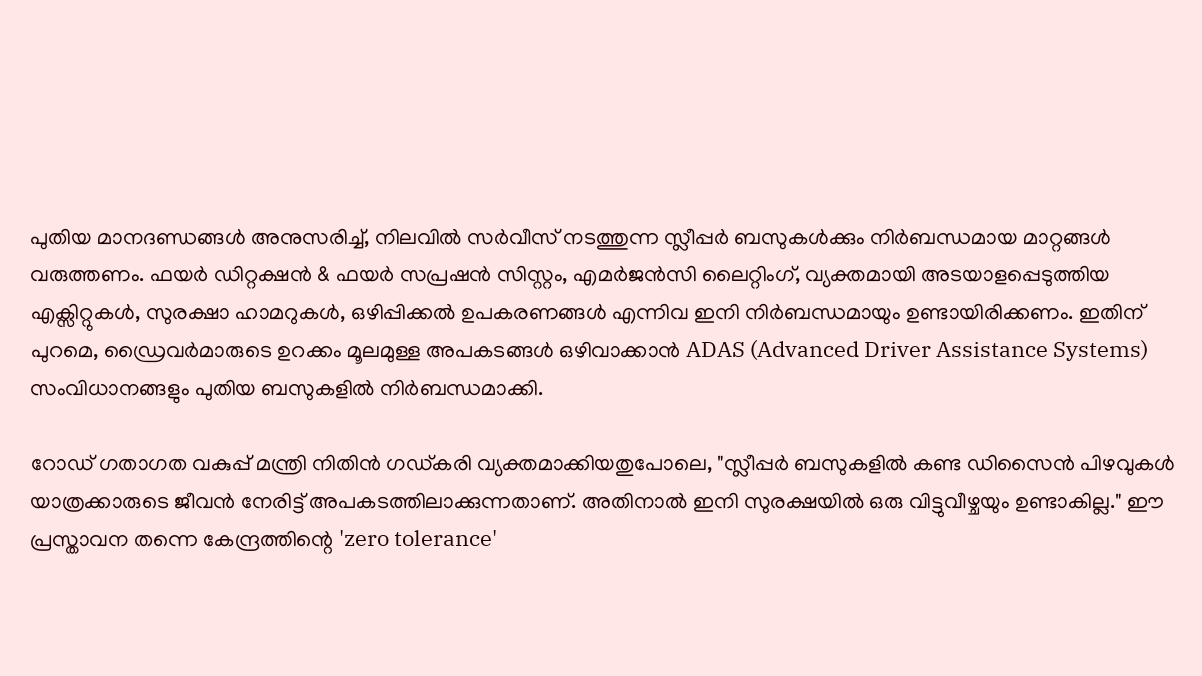പുതിയ മാനദണ്ഡങ്ങൾ അനുസരിച്ച്, നിലവിൽ സർവീസ് നടത്തുന്ന സ്ലീപ്പർ ബസുകൾക്കും നിർബന്ധമായ മാറ്റങ്ങൾ വരുത്തണം. ഫയർ ഡിറ്റക്ഷൻ & ഫയർ സപ്രഷൻ സിസ്റ്റം, എമർജൻസി ലൈറ്റിംഗ്, വ്യക്തമായി അടയാളപ്പെടുത്തിയ എക്സിറ്റുകൾ, സുരക്ഷാ ഹാമറുകൾ, ഒഴിപ്പിക്കൽ ഉപകരണങ്ങൾ എന്നിവ ഇനി നിർബന്ധമായും ഉണ്ടായിരിക്കണം. ഇതിന് പുറമെ, ഡ്രൈവർമാരുടെ ഉറക്കം മൂലമുള്ള അപകടങ്ങൾ ഒഴിവാക്കാൻ ADAS (Advanced Driver Assistance Systems) സംവിധാനങ്ങളും പുതിയ ബസുകളിൽ നിർബന്ധമാക്കി.

റോഡ് ഗതാഗത വകുപ്പ് മന്ത്രി നിതിൻ ഗഡ്കരി വ്യക്തമാക്കിയതുപോലെ, "സ്ലീപ്പർ ബസുകളിൽ കണ്ട ഡിസൈൻ പിഴവുകൾ യാത്രക്കാരുടെ ജീവൻ നേരിട്ട് അപകടത്തിലാക്കുന്നതാണ്. അതിനാൽ ഇനി സുരക്ഷയിൽ ഒരു വിട്ടുവീഴ്ചയും ഉണ്ടാകില്ല." ഈ പ്രസ്താവന തന്നെ കേന്ദ്രത്തിന്റെ 'zero tolerance'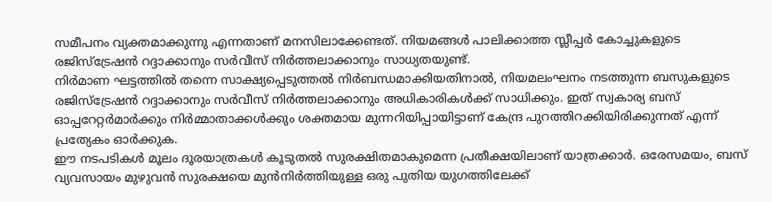സമീപനം വ്യക്തമാക്കുന്നു എന്നതാണ് മനസിലാക്കേണ്ടത്. നിയമങ്ങൾ പാലിക്കാത്ത സ്ലീപ്പർ കോച്ചുകളുടെ രജിസ്ട്രേഷൻ റദ്ദാക്കാനും സർവീസ് നിർത്തലാക്കാനും സാധ്യതയുണ്ട്.
നിർമാണ ഘട്ടത്തിൽ തന്നെ സാക്ഷ്യപ്പെടുത്തൽ നിർബന്ധമാക്കിയതിനാൽ, നിയമലംഘനം നടത്തുന്ന ബസുകളുടെ രജിസ്ട്രേഷൻ റദ്ദാക്കാനും സർവീസ് നിർത്തലാക്കാനും അധികാരികൾക്ക് സാധിക്കും. ഇത് സ്വകാര്യ ബസ് ഓപ്പറേറ്റർമാർക്കും നിർമ്മാതാക്കൾക്കും ശക്തമായ മുന്നറിയിപ്പായിട്ടാണ് കേന്ദ്ര പുറത്തിറക്കിയിരിക്കുന്നത് എന്ന് പ്രത്യേകം ഓർക്കുക.
ഈ നടപടികൾ മൂലം ദൂരയാത്രകൾ കൂടുതൽ സുരക്ഷിതമാകുമെന്ന പ്രതീക്ഷയിലാണ് യാത്രക്കാർ. ഒരേസമയം, ബസ് വ്യവസായം മുഴുവൻ സുരക്ഷയെ മുൻനിർത്തിയുള്ള ഒരു പുതിയ യുഗത്തിലേക്ക്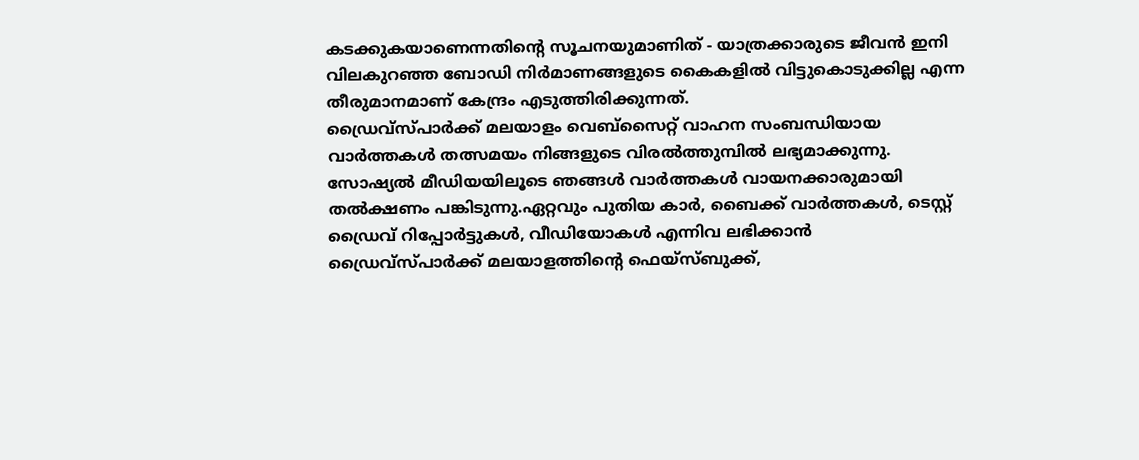കടക്കുകയാണെന്നതിന്റെ സൂചനയുമാണിത് - യാത്രക്കാരുടെ ജീവൻ ഇനി വിലകുറഞ്ഞ ബോഡി നിർമാണങ്ങളുടെ കൈകളിൽ വിട്ടുകൊടുക്കില്ല എന്ന തീരുമാനമാണ് കേന്ദ്രം എടുത്തിരിക്കുന്നത്.
ഡ്രൈവ്സ്പാർക്ക് മലയാളം വെബ്സൈറ്റ് വാഹന സംബന്ധിയായ വാർത്തകൾ തത്സമയം നിങ്ങളുടെ വിരൽത്തുമ്പിൽ ലഭ്യമാക്കുന്നു. സോഷ്യൽ മീഡിയയിലൂടെ ഞങ്ങൾ വാർത്തകൾ വായനക്കാരുമായി തൽക്ഷണം പങ്കിടുന്നു.ഏറ്റവും പുതിയ കാർ, ബൈക്ക് വാർത്തകൾ, ടെസ്റ്റ് ഡ്രൈവ് റിപ്പോർട്ടുകൾ, വീഡിയോകൾ എന്നിവ ലഭിക്കാൻ ഡ്രൈവ്സ്പാർക്ക് മലയാളത്തിന്റെ ഫെയ്സ്ബുക്ക്,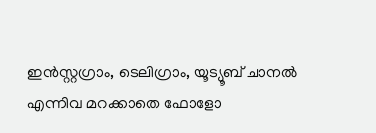ഇൻസ്റ്റഗ്രാം, ടെലിഗ്രാം, യൂട്യൂബ് ചാനൽ എന്നിവ മറക്കാതെ ഫോളോ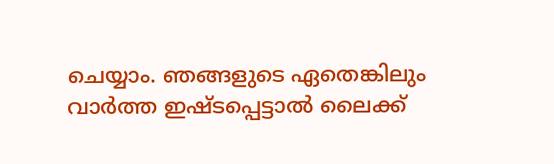ചെയ്യാം. ഞങ്ങളുടെ ഏതെങ്കിലും വാർത്ത ഇഷ്ടപ്പെട്ടാൽ ലൈക്ക്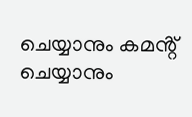ചെയ്യാനും കമൻ്റ് ചെയ്യാനും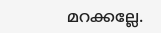മറക്കല്ലേ.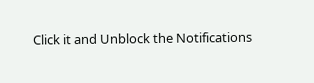Click it and Unblock the Notifications